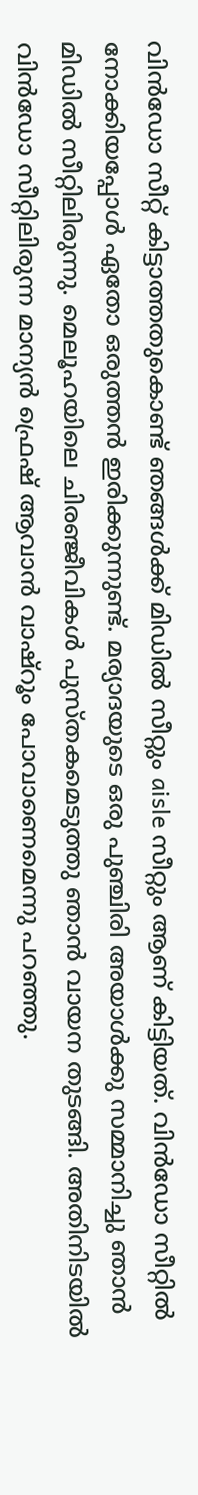വിൻഡോ സീറ്റ് കിട്ടാത്തതുകൊണ്ട് ഞങ്ങൾക്ക് മിഡിൽ സീറ്റും aisle സീറ്റും ആണ് കിട്ടിയത്. വിൻഡോ സീറ്റിൽ നോക്കിയപ്പോൾ ഏതോ ഒരുത്തൻ ഇരിക്കുന്നുണ്ട്. മര്യാദയുടെ ഒരു പുഞ്ചിരി അയാൾക്കു സമ്മാനിച്ചു ഞാൻ മിഡിൽ സീറ്റിലിരുന്നു. മെലൂഹയിലെ ചിരഞ്ജീവികൾ പുസ്തകമെടുത്തു ഞാൻ വായന തുടങ്ങി. അതിനിടയിൽ വിൻഡോ സീറ്റിലിരുന്ന മാന്യൻ ഫ്രെഷ് ആവാൻ വാഷ്റൂം പോവാണെമെന്നു പറഞ്ഞു.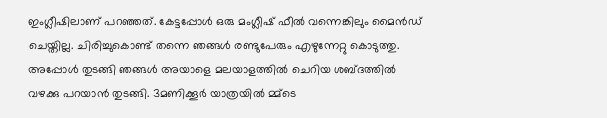ഇംഗ്ലീഷിലാണ് പറഞ്ഞത്. കേട്ടപ്പോൾ ഒരു മംഗ്ലീഷ് ഫീൽ വന്നെങ്കിലും മൈൻഡ് ചെയ്തില്ല. ചിരിച്ചുകൊണ്ട് തന്നെ ഞങ്ങൾ രണ്ടുപേരും എഴുന്നേറ്റു കൊടുത്തു. അപ്പോൾ തുടങ്ങി ഞങ്ങൾ അയാളെ മലയാളത്തിൽ ചെറിയ ശബ്ദത്തിൽ വഴക്കു പറയാൻ തുടങ്ങി. 3മണിക്കൂർ യാത്രയിൽ മ്മ്ടെ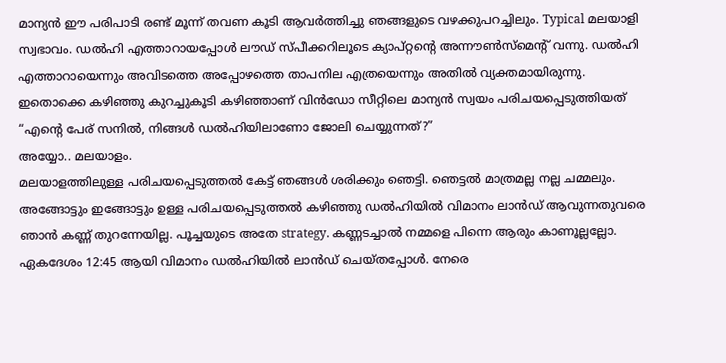മാന്യൻ ഈ പരിപാടി രണ്ട് മൂന്ന് തവണ കൂടി ആവർത്തിച്ചു ഞങ്ങളുടെ വഴക്കുപറച്ചിലും. Typical മലയാളി സ്വഭാവം. ഡൽഹി എത്താറായപ്പോൾ ലൗഡ് സ്പീക്കറിലൂടെ ക്യാപ്റ്റന്റെ അന്നൗൺസ്മെന്റ് വന്നു. ഡൽഹി എത്താറായെന്നും അവിടത്തെ അപ്പോഴത്തെ താപനില എത്രയെന്നും അതിൽ വ്യക്തമായിരുന്നു.
ഇതൊക്കെ കഴിഞ്ഞു കുറച്ചുകൂടി കഴിഞ്ഞാണ് വിൻഡോ സീറ്റിലെ മാന്യൻ സ്വയം പരിചയപ്പെടുത്തിയത്
“എന്റെ പേര് സനിൽ, നിങ്ങൾ ഡൽഹിയിലാണോ ജോലി ചെയ്യുന്നത്?”
അയ്യോ.. മലയാളം.
മലയാളത്തിലുള്ള പരിചയപ്പെടുത്തൽ കേട്ട് ഞങ്ങൾ ശരിക്കും ഞെട്ടി. ഞെട്ടൽ മാത്രമല്ല നല്ല ചമ്മലും. അങ്ങോട്ടും ഇങ്ങോട്ടും ഉള്ള പരിചയപ്പെടുത്തൽ കഴിഞ്ഞു ഡൽഹിയിൽ വിമാനം ലാൻഡ് ആവുന്നതുവരെ ഞാൻ കണ്ണ് തുറന്നേയില്ല. പൂച്ചയുടെ അതേ strategy. കണ്ണടച്ചാൽ നമ്മളെ പിന്നെ ആരും കാണൂല്ലല്ലോ.
ഏകദേശം 12:45 ആയി വിമാനം ഡൽഹിയിൽ ലാൻഡ് ചെയ്തപ്പോൾ. നേരെ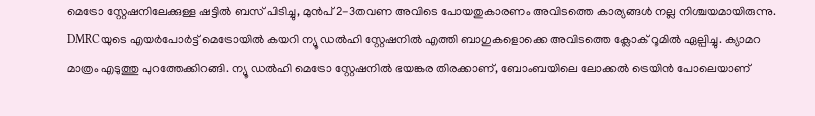മെട്രോ സ്റ്റേഷനിലേക്കുള്ള ഷട്ടിൽ ബസ് പിടിച്ചു, മുൻപ് 2-3തവണ അവിടെ പോയതുകാരണം അവിടത്തെ കാര്യങ്ങൾ നല്ല നിശ്ചയമായിരുന്നു. DMRCയുടെ എയർപോർട്ട് മെട്രോയിൽ കയറി ന്യൂ ഡൽഹി സ്റ്റേഷനിൽ എത്തി ബാഗുകളൊക്കെ അവിടത്തെ ക്ലോക് റൂമിൽ ഏല്പിച്ചു. ക്യാമറ മാത്രം എടുത്തു പുറത്തേക്കിറങ്ങി. ന്യൂ ഡൽഹി മെട്രോ സ്റ്റേഷനിൽ ഭയങ്കര തിരക്കാണ്, ബോംബയിലെ ലോക്കൽ ട്രെയിൻ പോലെയാണ്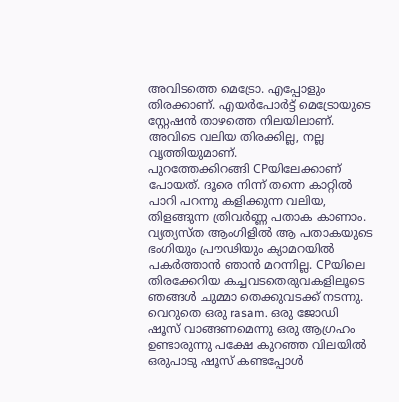അവിടത്തെ മെട്രോ. എപ്പോളും തിരക്കാണ്. എയർപോർട്ട് മെട്രോയുടെ സ്റ്റേഷൻ താഴത്തെ നിലയിലാണ്. അവിടെ വലിയ തിരക്കില്ല, നല്ല വൃത്തിയുമാണ്.
പുറത്തേക്കിറങ്ങി CPയിലേക്കാണ് പോയത്. ദൂരെ നിന്ന് തന്നെ കാറ്റിൽ പാറി പറന്നു കളിക്കുന്ന വലിയ, തിളങ്ങുന്ന ത്രിവർണ്ണ പതാക കാണാം. വ്യത്യസ്ത ആംഗിളിൽ ആ പതാകയുടെ ഭംഗിയും പ്രൗഢിയും ക്യാമറയിൽ പകർത്താൻ ഞാൻ മറന്നില്ല. CPയിലെ തിരക്കേറിയ കച്ചവടതെരുവകളിലൂടെ ഞങ്ങൾ ചുമ്മാ തെക്കുവടക്ക് നടന്നു. വെറുതെ ഒരു rasam. ഒരു ജോഡി ഷൂസ് വാങ്ങണമെന്നു ഒരു ആഗ്രഹം ഉണ്ടാരുന്നു പക്ഷേ കുറഞ്ഞ വിലയിൽ ഒരുപാടു ഷൂസ് കണ്ടപ്പോൾ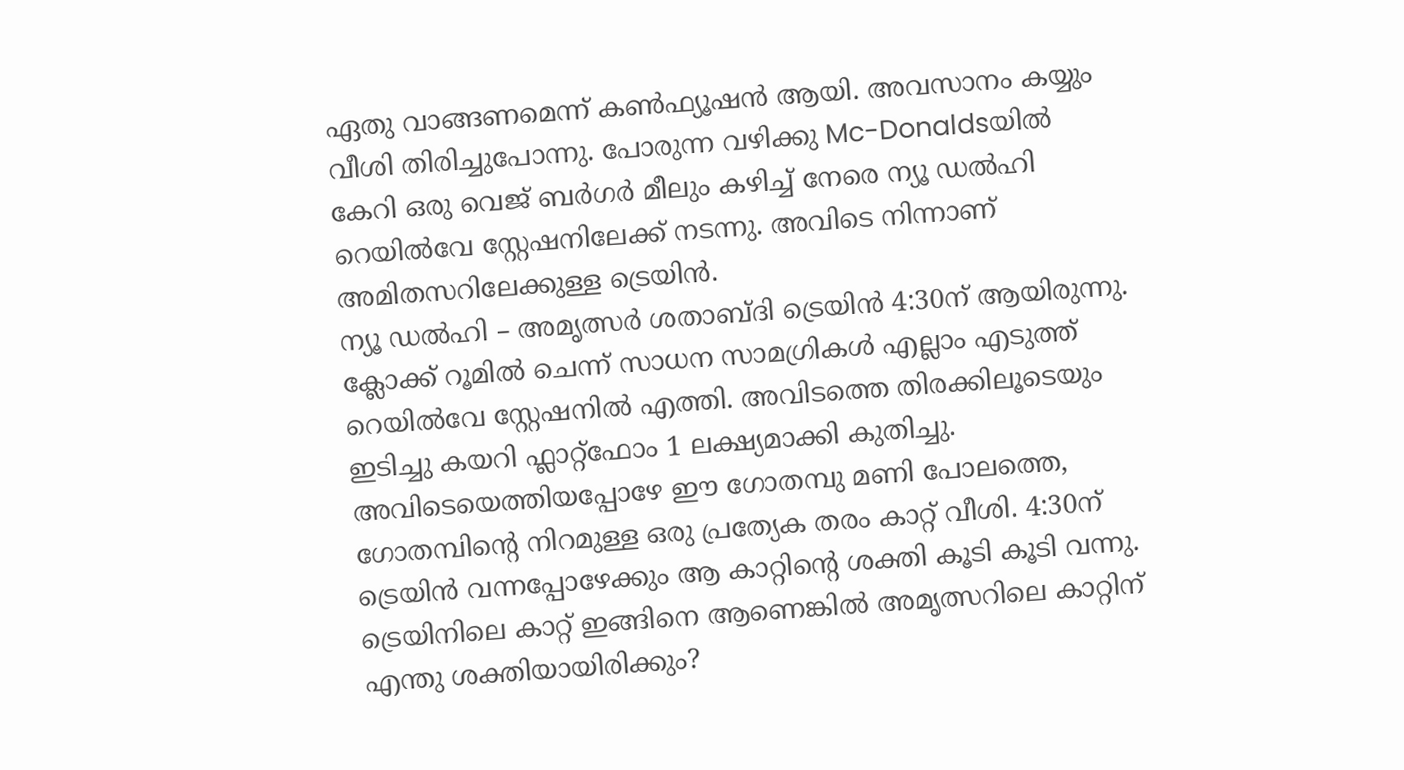ഏതു വാങ്ങണമെന്ന് കൺഫ്യൂഷൻ ആയി. അവസാനം കയ്യും വീശി തിരിച്ചുപോന്നു. പോരുന്ന വഴിക്കു Mc-Donaldsയിൽ കേറി ഒരു വെജ് ബർഗർ മീലും കഴിച്ച് നേരെ ന്യൂ ഡൽഹി റെയിൽവേ സ്റ്റേഷനിലേക്ക് നടന്നു. അവിടെ നിന്നാണ് അമിതസറിലേക്കുള്ള ട്രെയിൻ.
ന്യൂ ഡൽഹി – അമൃത്സർ ശതാബ്ദി ട്രെയിൻ 4:30ന് ആയിരുന്നു. ക്ലോക്ക് റൂമിൽ ചെന്ന് സാധന സാമഗ്രികൾ എല്ലാം എടുത്ത് റെയിൽവേ സ്റ്റേഷനിൽ എത്തി. അവിടത്തെ തിരക്കിലൂടെയും ഇടിച്ചു കയറി ഫ്ലാറ്റ്ഫോം 1 ലക്ഷ്യമാക്കി കുതിച്ചു. അവിടെയെത്തിയപ്പോഴേ ഈ ഗോതമ്പു മണി പോലത്തെ, ഗോതമ്പിന്റെ നിറമുള്ള ഒരു പ്രത്യേക തരം കാറ്റ് വീശി. 4:30ന് ട്രെയിൻ വന്നപ്പോഴേക്കും ആ കാറ്റിന്റെ ശക്തി കൂടി കൂടി വന്നു. ട്രെയിനിലെ കാറ്റ് ഇങ്ങിനെ ആണെങ്കിൽ അമൃത്സറിലെ കാറ്റിന് എന്തു ശക്തിയായിരിക്കും?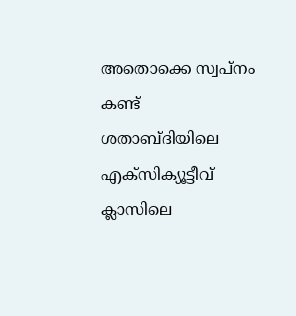അതൊക്കെ സ്വപ്നം കണ്ട് ശതാബ്ദിയിലെ എക്സിക്യൂട്ടീവ് ക്ലാസിലെ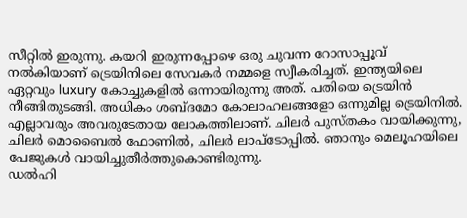സീറ്റിൽ ഇരുന്നു. കയറി ഇരുന്നപ്പോഴെ ഒരു ചുവന്ന റോസാപ്പൂവ് നൽകിയാണ് ട്രെയിനിലെ സേവകർ നമ്മളെ സ്വീകരിച്ചത്. ഇന്ത്യയിലെ ഏറ്റവും luxury കോച്ചുകളിൽ ഒന്നായിരുന്നു അത്. പതിയെ ട്രെയിൻ നീങ്ങിതുടങ്ങി. അധികം ശബ്ദമോ കോലാഹലങ്ങളോ ഒന്നുമില്ല ട്രെയിനിൽ. എല്ലാവരും അവരുടേതായ ലോകത്തിലാണ്. ചിലർ പുസ്തകം വായിക്കുന്നു, ചിലർ മൊബൈൽ ഫോണിൽ, ചിലർ ലാപ്ടോപ്പിൽ. ഞാനും മെലൂഹയിലെ പേജുകൾ വായിച്ചുതീർത്തുകൊണ്ടിരുന്നു.
ഡൽഹി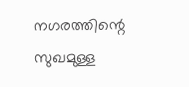നഗരത്തിന്റെ സുഖമുള്ള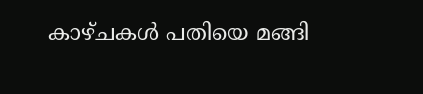കാഴ്ചകൾ പതിയെ മങ്ങി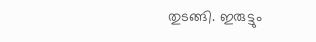തുടങ്ങി. ഇരുട്ടും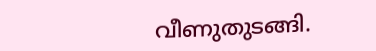വീണുതുടങ്ങി.